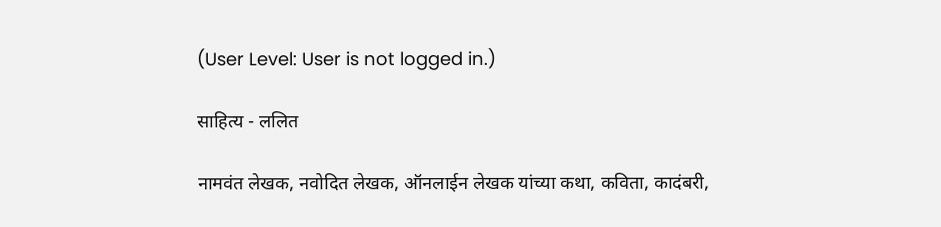(User Level: User is not logged in.)

साहित्य - ललित

नामवंत लेखक, नवोदित लेखक, ऑनलाईन लेखक यांच्या कथा, कविता, कादंबरी,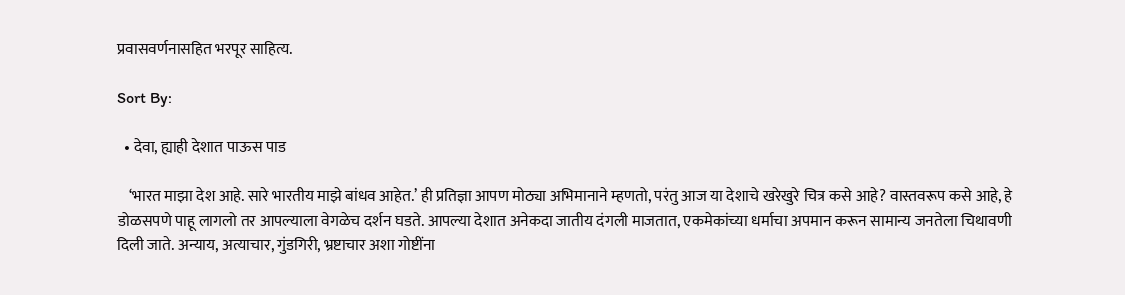प्रवासवर्णनासहित भरपूर साहित्य.

Sort By:

  • देवा, ह्याही देशात पाऊस पाड

    ‘भारत माझा देश आहे. सारे भारतीय माझे बांधव आहेत.’ ही प्रतिज्ञा आपण मोठ्या अभिमानाने म्हणतो, परंतु आज या देशाचे खरेखुरे चित्र कसे आहे? वास्तवरूप कसे आहे, हे डोळसपणे पाहू लागलो तर आपल्याला वेगळेच दर्शन घडते. आपल्या देशात अनेकदा जातीय दंगली माजतात, एकमेकांच्या धर्माचा अपमान करून सामान्य जनतेला चिथावणी दिली जाते. अन्याय, अत्याचार, गुंडगिरी, भ्रष्टाचार अशा गोष्टींना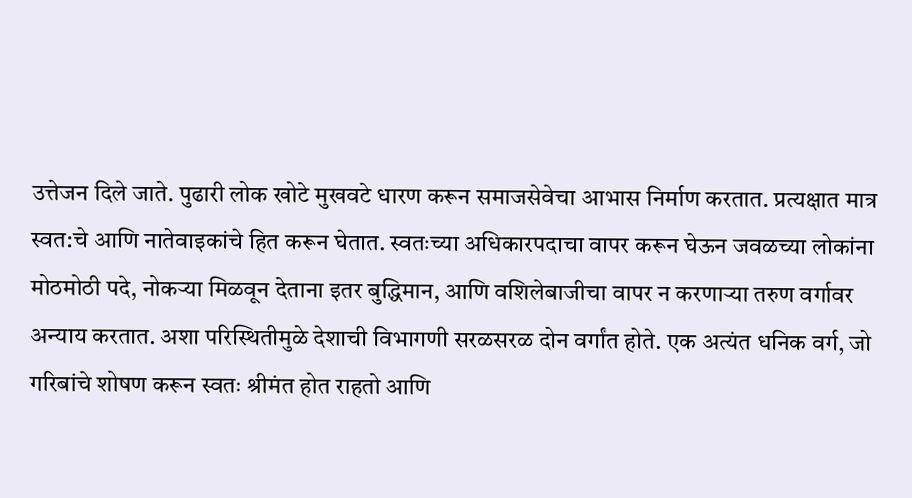उत्तेजन दिले जाते. पुढारी लोक खोटे मुखवटे धारण करून समाजसेवेचा आभास निर्माण करतात. प्रत्यक्षात मात्र स्वत:चे आणि नातेवाइकांचे हित करून घेतात. स्वतःच्या अधिकारपदाचा वापर करून घेऊन जवळच्या लोकांना मोठमोठी पदे, नोकऱ्या मिळवून देताना इतर बुद्धिमान, आणि वशिलेबाजीचा वापर न करणाऱ्या तरुण वर्गावर अन्याय करतात. अशा परिस्थितीमुळे देशाची विभागणी सरळसरळ दोन वर्गांत होते. एक अत्यंत धनिक वर्ग, जो गरिबांचे शोषण करून स्वतः श्रीमंत होत राहतो आणि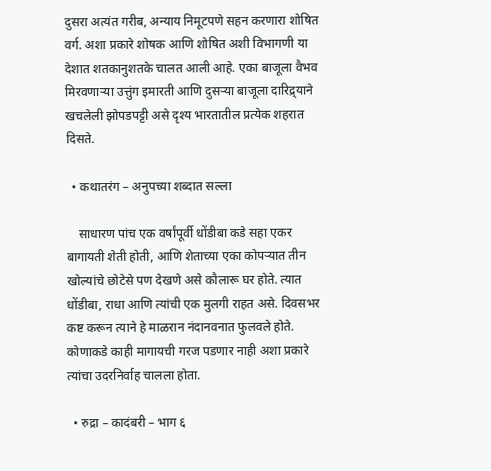दुसरा अत्यंत गरीब, अन्याय निमूटपणे सहन करणारा शोषित वर्ग. अशा प्रकारे शोषक आणि शोषित अशी विभागणी या देशात शतकानुशतके चालत आली आहे. एका बाजूला वैभव मिरवणाऱ्या उत्तुंग इमारती आणि दुसऱ्या बाजूला दारिद्र्याने खचलेली झोपडपट्टी असे दृश्य भारतातील प्रत्येक शहरात दिसते.

  • कथातरंग – अनुपच्या शब्दात सल्ला

    साधारण पांच एक वर्षांपूर्वी धोंडीबा कडे सहा एकर बागायती शेती होती, आणि शेताच्या एका कोपर्‍यात तीन खोल्यांचे छोटेसे पण देखणे असे कौलारू घर होते. त्यात धोंडीबा, राधा आणि त्यांची एक मुलगी राहत असे. दिवसभर कष्ट करून त्याने हे माळरान नंदानवनात फुलवले होते. कोणाकडे काही मागायची गरज पडणार नाही अशा प्रकारे त्यांचा उदरनिर्वाह चालला होता.

  • रुद्रा – कादंबरी – भाग ६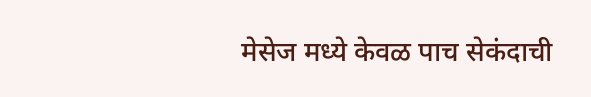मेसेज मध्ये केवळ पाच सेकंदाची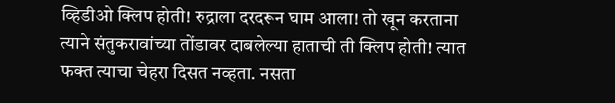व्हिडीओ क्लिप होती! रुद्राला दरदरून घाम आला! तो खून करताना त्याने संतुकरावांच्या तोंडावर दाबलेल्या हाताची ती क्लिप होती! त्यात फक्त त्याचा चेहरा दिसत नव्हता. नसता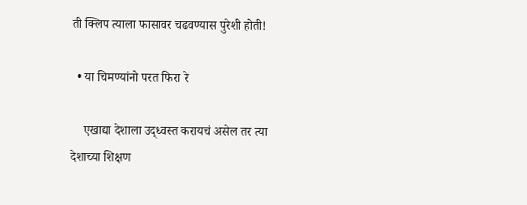ती क्लिप त्याला फासावर चढवण्यास पुरेशी होती!

  • या चिमण्यांनो परत फिरा रे

    एखाद्या देशाला उद्ध्वस्त करायचं असेल तर त्या देशाच्या शिक्षण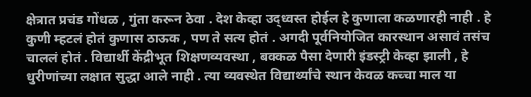क्षेत्रात प्रचंड गोंधळ , गुंता करून ठेवा . देश केव्हा उद्ध्वस्त होईल हे कुणाला कळणारही नाही . हे कुणी म्हटलं होतं कुणास ठाऊक , पण ते सत्य होतं . अगदी पूर्वनियोजित कारस्थान असावं तसंच चाललं होतं . विद्यार्थी केंद्रीभूत शिक्षणव्यवस्था , बक्कळ पैसा देणारी इंडस्ट्री केव्हा झाली , हे धुरीणांच्या लक्षात सुद्धा आले नाही . त्या व्यवस्थेत विद्यार्थ्यांचे स्थान केवळ कच्चा माल या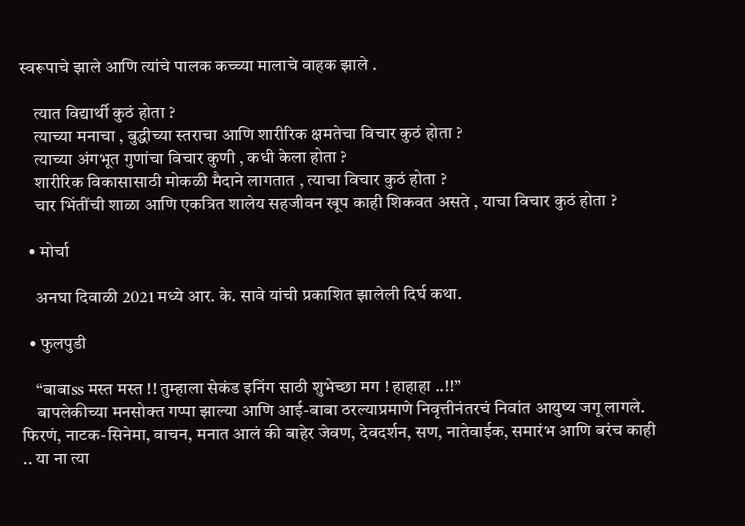स्वरूपाचे झाले आणि त्यांचे पालक कच्च्या मालाचे वाहक झाले .

    त्यात विद्यार्थी कुठं होता ?
    त्याच्या मनाचा , बुद्धीच्या स्तराचा आणि शारीरिक क्षमतेचा विचार कुठं होता ?
    त्याच्या अंगभूत गुणांचा विचार कुणी , कधी केला होता ?
    शारीरिक विकासासाठी मोकळी मैदाने लागतात , त्याचा विचार कुठं होता ?
    चार भिंतींची शाळा आणि एकत्रित शालेय सहजीवन खूप काही शिकवत असते , याचा विचार कुठं होता ?

  • मोर्चा

    अनघा दिवाळी 2021 मध्ये आर. के. सावे यांची प्रकाशित झालेली दिर्घ कथा.

  • फुलपुडी

    “बाबाss मस्त मस्त !! तुम्हाला सेकंड इनिंग साठी शुभेच्छा मग ! हाहाहा ..!!”
    बापलेकीच्या मनसोक्त गप्पा झाल्या आणि आई-बाबा ठरल्याप्रमाणे निवृत्तीनंतरचं निवांत आयुष्य जगू लागले. फिरणं, नाटक-सिनेमा, वाचन, मनात आलं की बाहेर जेवण, देवदर्शन, सण, नातेवाईक, समारंभ आणि बरंच काही .. या ना त्या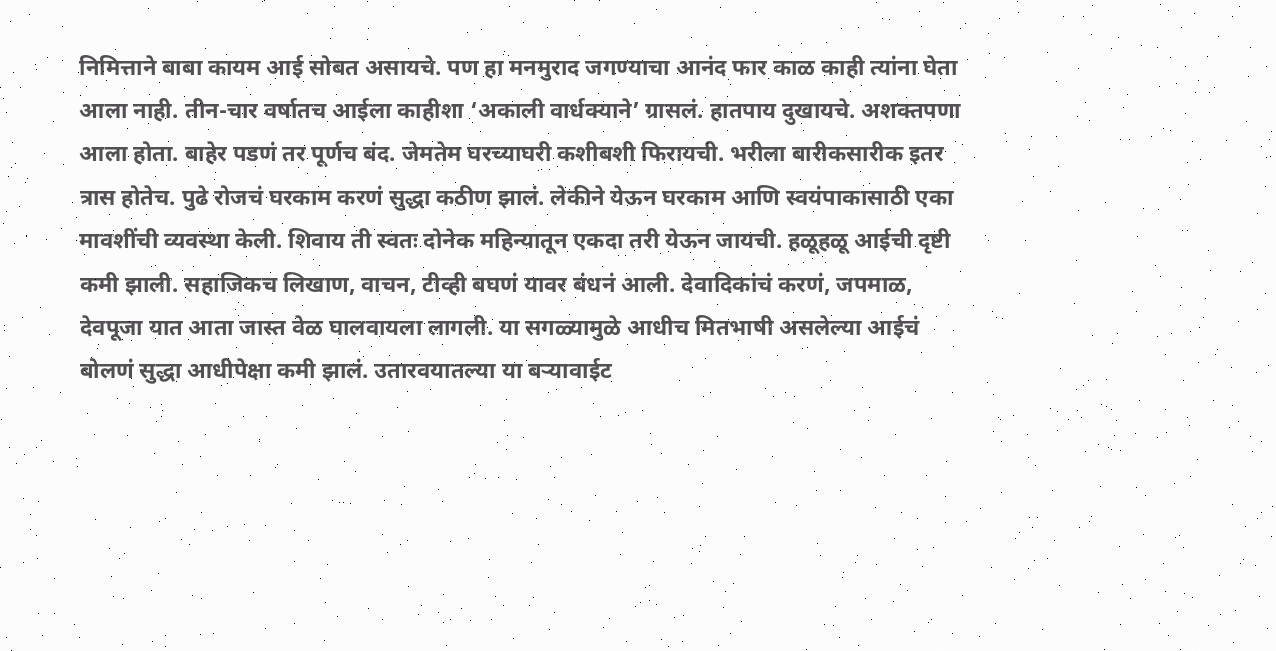निमित्ताने बाबा कायम आई सोबत असायचे. पण हा मनमुराद जगण्याचा आनंद फार काळ काही त्यांना घेता आला नाही. तीन-चार वर्षातच आईला काहीशा ‘अकाली वार्धक्याने’ ग्रासलं. हातपाय दुखायचे. अशक्तपणा आला होता. बाहेर पडणं तर पूर्णच बंद. जेमतेम घरच्याघरी कशीबशी फिरायची. भरीला बारीकसारीक इतर त्रास होतेच. पुढे रोजचं घरकाम करणं सुद्धा कठीण झालं. लेकीने येऊन घरकाम आणि स्वयंपाकासाठी एका मावशींची व्यवस्था केली. शिवाय ती स्वतः दोनेक महिन्यातून एकदा तरी येऊन जायची. हळूहळू आईची दृष्टी कमी झाली. सहाजिकच लिखाण, वाचन, टीव्ही बघणं यावर बंधनं आली. देवादिकांचं करणं, जपमाळ, देवपूजा यात आता जास्त वेळ घालवायला लागली. या सगळ्यामुळे आधीच मितभाषी असलेल्या आईचं बोलणं सुद्धा आधीपेक्षा कमी झालं. उतारवयातल्या या बऱ्यावाईट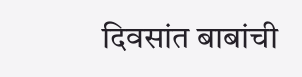दिवसांत बाबांची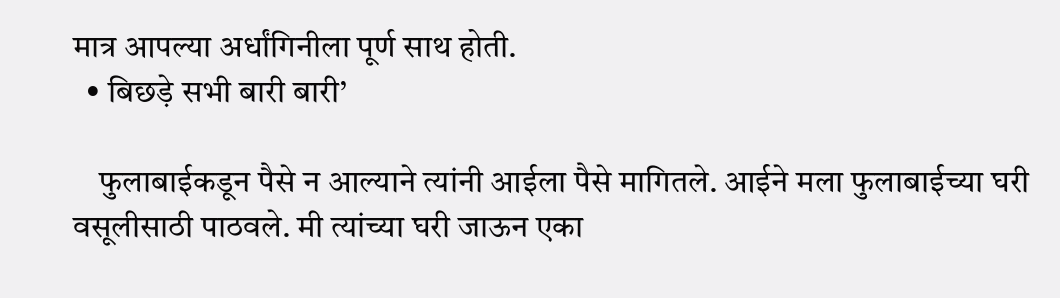मात्र आपल्या अर्धांगिनीला पूर्ण साथ होती.
  • बिछड़े सभी बारी बारी’

    फुलाबाईकडून पैसे न आल्याने त्यांनी आईला पैसे मागितले. आईने मला फुलाबाईच्या घरी वसूलीसाठी पाठवले. मी त्यांच्या घरी जाऊन एका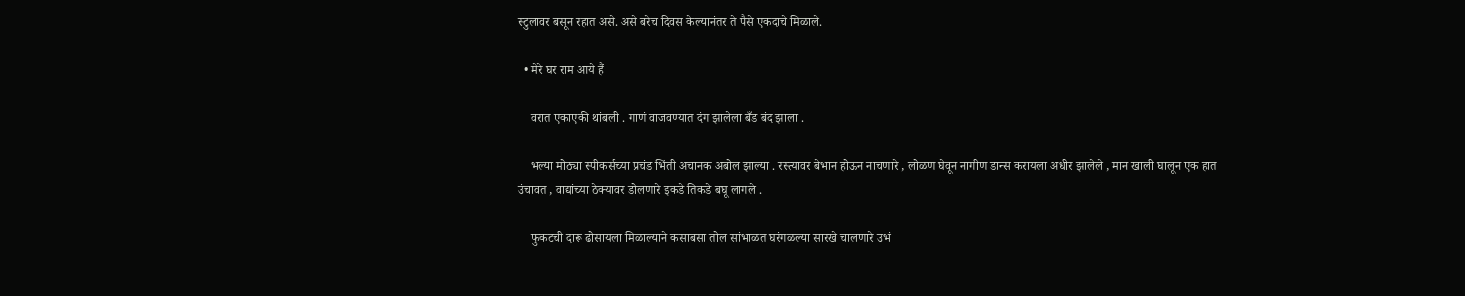स्टुलावर बसून रहात असे. असे बरेच दिवस केल्यानंतर ते पैसे एकदाचे मिळाले.

  • मेरे घर राम आये हैं

    वरात एकाएकी थांबली . गाणं वाजवण्यात दंग झालेला बँड बंद झाला .

    भल्या मोठ्या स्पीकर्सच्या प्रचंड भिंती अचानक अबोल झाल्या . रस्त्यावर बेभान होऊन नाचणारे , लोळण घेवून नागीण डान्स करायला अधीर झालेले , मान खाली घालून एक हात उंचावत , वाद्यांच्या ठेक्यावर डोलणारे इकडे तिकडे बघू लागले .

    फुकटची दारू ढोसायला मिळाल्याने कसाबसा तोल सांभाळत घरंगळल्या सारखे चालणारे उभं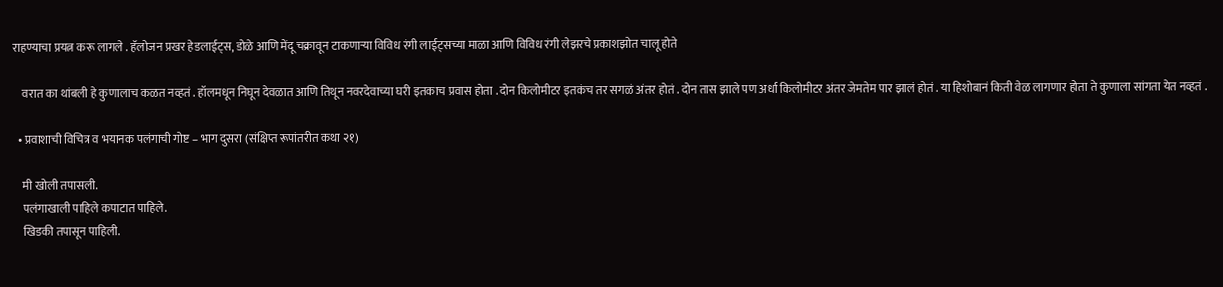राहण्याचा प्रयत्न करू लागले . हॅलोजन प्रखर हेडलाईट्स, डोळे आणि मेंदू चक्रावून टाकणाऱ्या विविध रंगी लाईट्सच्या माळा आणि विविध रंगी लेझरचे प्रकाशझोत चालू होते

    वरात का थांबली हे कुणालाच कळत नव्हतं . हॉलमधून निघून देवळात आणि तिथून नवरदेवाच्या घरी इतकाच प्रवास होता . दोन किलोमीटर इतकंच तर सगळं अंतर होतं . दोन तास झाले पण अर्धा किलोमीटर अंतर जेमतेम पार झालं होतं . या हिशोबानं किती वेळ लागणार होता ते कुणाला सांगता येत नव्हतं .

  • प्रवाशाची विचित्र व भयानक पलंगाची गोष्ट – भाग दुसरा (संक्षिप्त रूपांतरीत कथा २१)

    मी खोली तपासली.
    पलंगाखाली पाहिले कपाटात पाहिले.
    खिडकी तपासून पाहिली.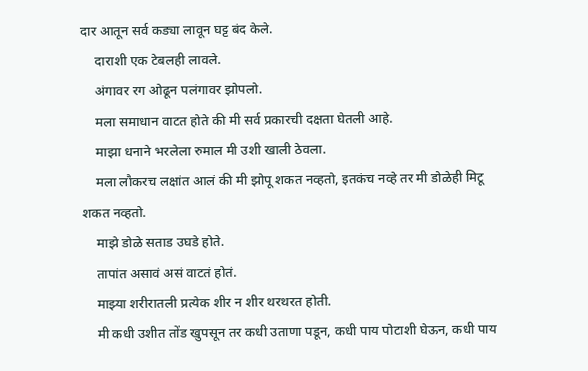दार आतून सर्व कड्या लावून घट्ट बंद केले.
    दाराशी एक टेबलही लावले.
    अंगावर रग ओढून पलंगावर झोपलो.
    मला समाधान वाटत होते की मी सर्व प्रकारची दक्षता घेतली आहे.
    माझा धनाने भरलेला रुमाल मी उशी खाली ठेवला.
    मला लौकरच लक्षांत आलं की मी झोपू शकत नव्हतो, इतकंच नव्हे तर मी डोळेही मिटू शकत नव्हतो.
    माझे डोळे सताड उघडे होते.
    तापांत असावं असं वाटतं होतं.
    माझ्या शरीरातली प्रत्येक शीर न शीर थरथरत होती.
    मी कधी उशीत तोंड खुपसून तर कधी उताणा पडून, कधी पाय पोटाशी घेऊन, कधी पाय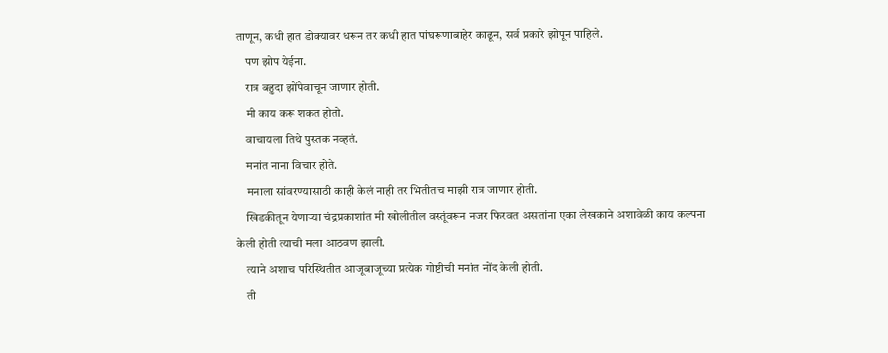ताणून, कधी हात डोक्यावर धरून तर कधी हात पांघरूणाबाहेर काढून, सर्व प्रकारे झोपून पाहिले.
    पण झोप येईना.
    रात्र बहुदा झोंपेवाचून जाणार होती.
    मी काय करू शकत होतो.
    वाचायला तिथे पुस्तक नव्हतं.
    मनांत नाना विचार होते.
    मनाला सांवरण्यासाठी काही केलं नाही तर भितीतच माझी रात्र जाणार होती.
    खिडकीतून येणाऱ्या चंद्रप्रकाशांत मी खोलीतील वस्तूंवरून नजर फिरवत असतांना एका लेखकाने अशावेळी काय कल्पना केली होती त्याची मला आठवण झाली.
    त्याने अशाच परिस्थितीत आजूबाजूच्या प्रत्येक गोष्टीची मनांत नोंद केली होती.
    ती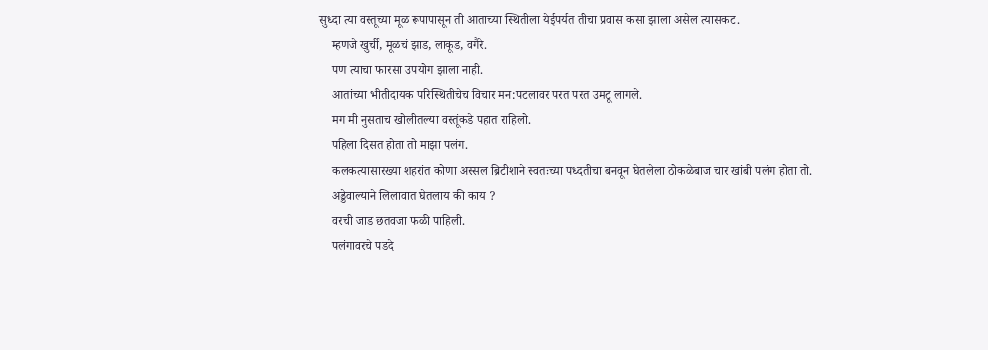सुध्दा त्या वस्तूच्या मूळ रूपापासून ती आताच्या स्थितीला येईपर्यत तीचा प्रवास कसा झाला असेल त्यासकट.
    म्हणजे खुर्ची, मूळचं झाड, लाकूड, वगैरे.
    पण त्याचा फारसा उपयोग झाला नाही.
    आतांच्या भीतीदायक परिस्थितीचेच विचार मन:पटलावर परत परत उमटू लागले.
    मग मी नुसताच खोलीतल्या वस्तूंकडे पहात राहिलो.
    पहिला दिसत होता तो माझा पलंग.
    कलकत्यासारख्या शहरांत कोणा अस्सल ब्रिटीशाने स्वतःच्या पध्दतीचा बनवून घेतलेला ठोकळेबाज चार खांबी पलंग होता तो.
    अड्डेवाल्याने लिलावात घेतलाय की काय ?
    वरची जाड छतवजा फळी पाहिली.
    पलंगावरचे पडदे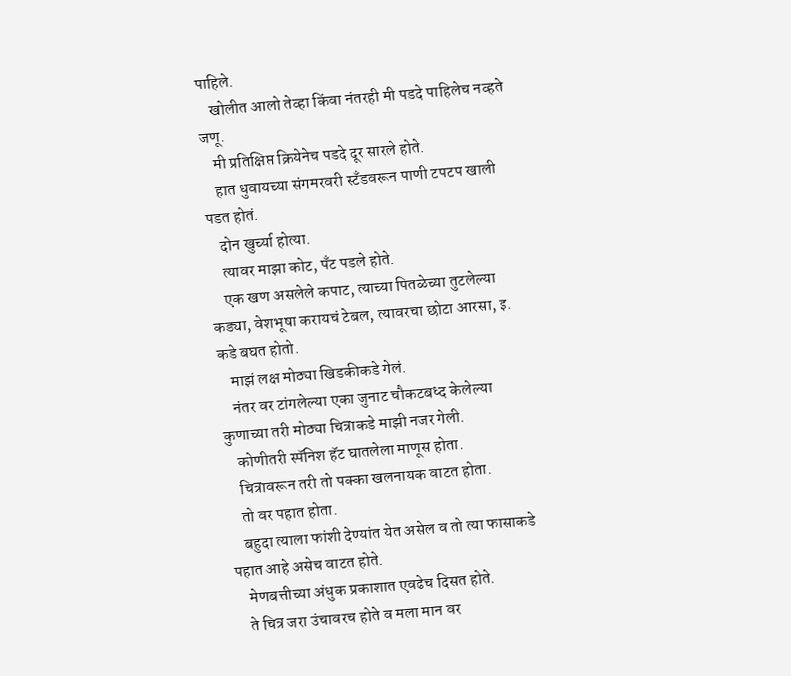पाहिले.
    खोलीत आलो तेव्हा किंवा नंतरही मी पडदे पाहिलेच नव्हते जणू.
    मी प्रतिक्षिप्त क्रियेनेच पडदे दूर सारले होते.
    हात धुवायच्या संगमरवरी स्टँडवरून पाणी टपटप खाली पडत होतं.
    दोन खुर्च्या होत्या.
    त्यावर माझा कोट, पँट पडले होते.
    एक खण असलेले कपाट, त्याच्या पितळेच्या तुटलेल्या कड्या, वेशभूषा करायचं टेबल, त्यावरचा छोटा आरसा, इ. कडे बघत होतो.
    माझं लक्ष मोठ्या खिडकीकडे गेलं.
    नंतर वर टांगलेल्या एका जुनाट चौकटबध्द केलेल्या कुणाच्या तरी मोठ्या चित्राकडे माझी नजर गेली.
    कोणीतरी स्पॅनिश हॅट घातलेला माणूस होता.
    चित्रावरून तरी तो पक्का खलनायक वाटत होता.
    तो वर पहात होता.
    बहुदा त्याला फांशी देण्यांत येत असेल व तो त्या फासाकडे पहात आहे असेच वाटत होते.
    मेणबत्तीच्या अंधुक प्रकाशात एवढेच दिसत होते.
    ते चित्र जरा उंचावरच होते व मला मान वर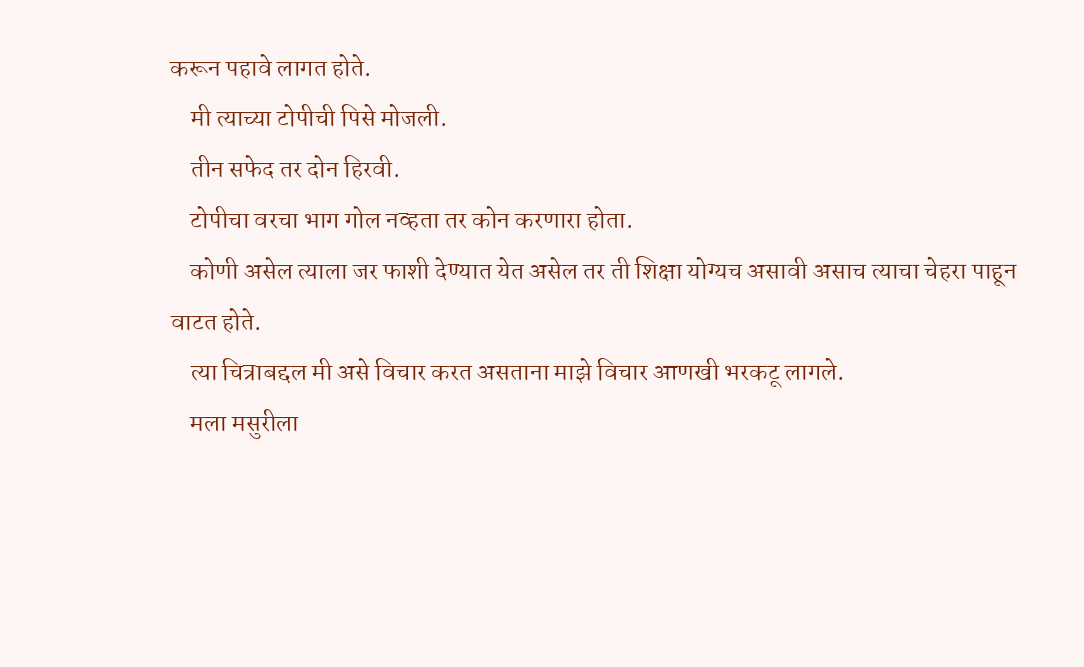करून पहावे लागत होते.
    मी त्याच्या टोपीची पिसे मोजली.
    तीन सफेद तर दोन हिरवी.
    टोपीचा वरचा भाग गोल नव्हता तर कोन करणारा होता.
    कोणी असेल त्याला जर फाशी देण्यात येत असेल तर ती शिक्षा योग्यच असावी असाच त्याचा चेहरा पाहून वाटत होते.
    त्या चित्राबद्दल मी असे विचार करत असताना माझे विचार आणखी भरकटू लागले.
    मला मसुरीला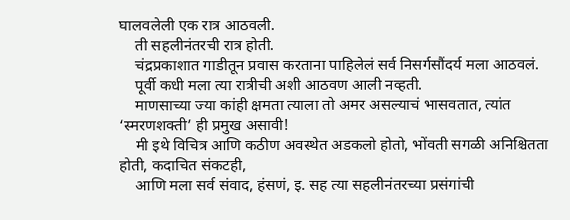घालवलेली एक रात्र आठवली.
    ती सहलीनंतरची रात्र होती.
    चंद्रप्रकाशात गाडीतून प्रवास करताना पाहिलेलं सर्व निसर्गसौंदर्य मला आठवलं.
    पूर्वी कधी मला त्या रात्रीची अशी आठवण आली नव्हती.
    माणसाच्या ज्या कांही क्षमता त्याला तो अमर असल्याचं भासवतात, त्यांत ‘स्मरणशक्ती’ ही प्रमुख असावी!
    मी इथे विचित्र आणि कठीण अवस्थेत अडकलो होतो, भोंवती सगळी अनिश्चितता होती, कदाचित संकटही,
    आणि मला सर्व संवाद, हंसणं, इ. सह त्या सहलीनंतरच्या प्रसंगांची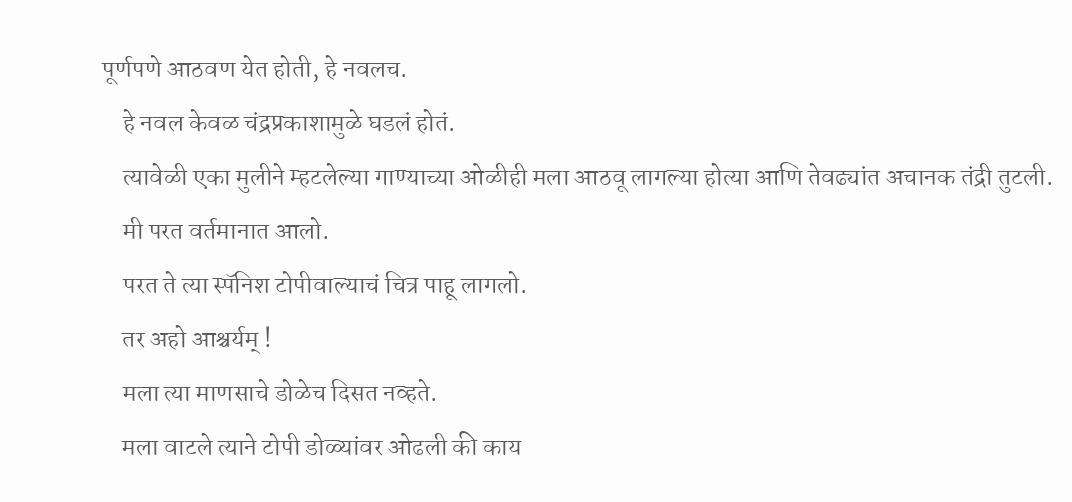पूर्णपणे आठवण येत होती, हे नवलच.
    हे नवल केवळ चंद्रप्रकाशामुळे घडलं होतं.
    त्यावेळी एका मुलीने म्हटलेल्या गाण्याच्या ओळीही मला आठवू लागल्या होत्या आणि तेवढ्यांत अचानक तंद्री तुटली.
    मी परत वर्तमानात आलो.
    परत ते त्या स्पॅनिश टोपीवाल्याचं चित्र पाहू लागलो.
    तर अहो आश्चर्यम् !
    मला त्या माणसाचे डोळेच दिसत नव्हते.
    मला वाटले त्याने टोपी डोळ्यांवर ओढली की काय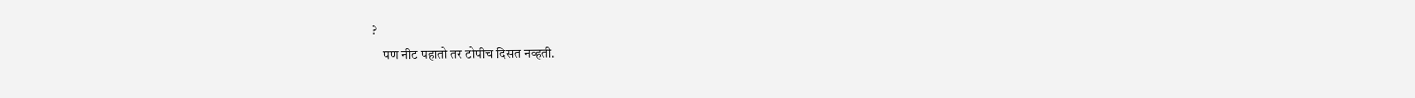?
    पण नीट पहातो तर टोपीच दिसत नव्हती.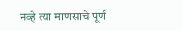नव्हे त्या माणसाचे पूर्ण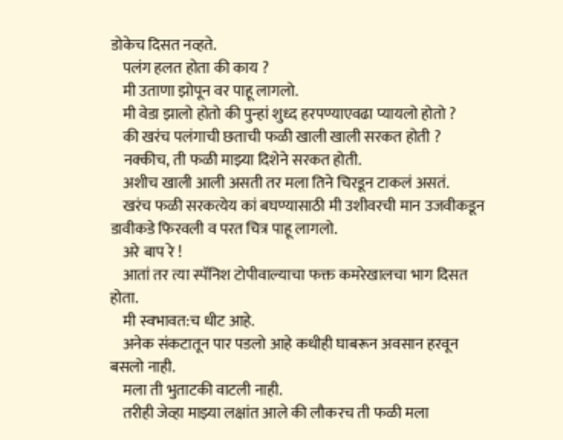डोकेच दिसत नव्हते.
    पलंग हलत होता की काय ?
    मी उताणा झोपून वर पाहू लागलो.
    मी वेडा झालो होतो की पुन्हां शुध्द हरपण्याएवढा प्यायलो होतो ?
    की खरंच पलंगाची छताची फळी खाली खाली सरकत होती ?
    नक्कीच, ती फळी माझ्या दिशेने सरकत होती.
    अशीच खाली आली असती तर मला तिने चिरडून टाकलं असतं.
    खरंच फळी सरकत्येय कां बघण्यासाठी मी उशीवरची मान उजवीकडून डावीकडे फिरवली व परत चित्र पाहू लागलो.
    अरे बाप रे !
    आतां तर त्या स्पॅनिश टोपीवाल्याचा फक्त कमरेखालचा भाग दिसत होता.
    मी स्वभावत:च धीट आहे.
    अनेक संकटातून पार पडलो आहे कधीही घाबरून अवसान हरवून बसलो नाही.
    मला ती भुताटकी वाटली नाही.
    तरीही जेव्हा माझ्या लक्षांत आले की लौकरच ती फळी मला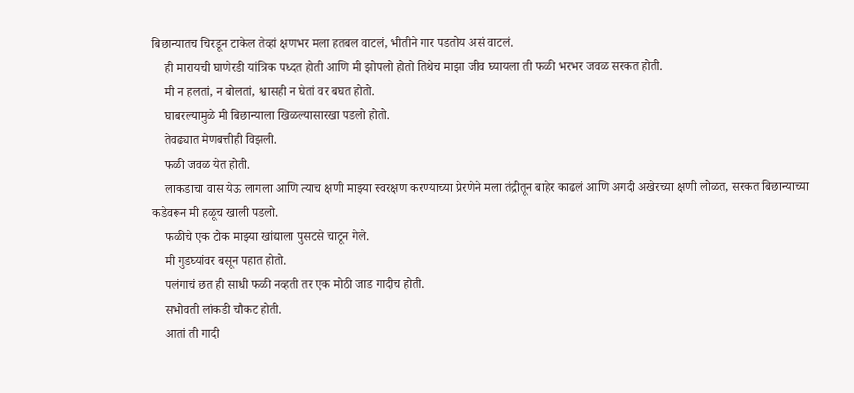बिछान्यातच चिरडून टाकेल तेव्हां क्षणभर मला हतबल वाटलं, भीतीने गार पडतोय असं वाटलं.
    ही मारायची घाणेरडी यांत्रिक पध्दत होती आणि मी झोपलो होतो तिथेच माझा जीव घ्यायला ती फळी भरभर जवळ सरकत होती.
    मी न हलतां, न बोलतां, श्वासही न घेतां वर बघत होतो.
    घाबरल्यामुळे मी बिछान्याला खिळल्यासारखा पडलो होतो.
    तेवढ्यात मेणबत्तीही विझली.
    फळी जवळ येत होती.
    लाकडाचा वास येऊ लागला आणि त्याच क्षणी माझ्या स्वरक्षण करण्याच्या प्रेरणेने मला तंद्रीतून बाहेर काढलं आणि अगदी अखेरच्या क्षणी लोळत, सरकत बिछान्याच्या कडेवरून मी हळूच खाली पडलो.
    फळीचे एक टोक माझ्या खांद्याला पुसटसे चाटून गेले.
    मी गुडघ्यांवर बसून पहात होतो.
    पलंगाचं छत ही साधी फळी नव्हती तर एक मोठी जाड गादीच होती.
    सभोवती लांकडी चौकट होती.
    आतां ती गादी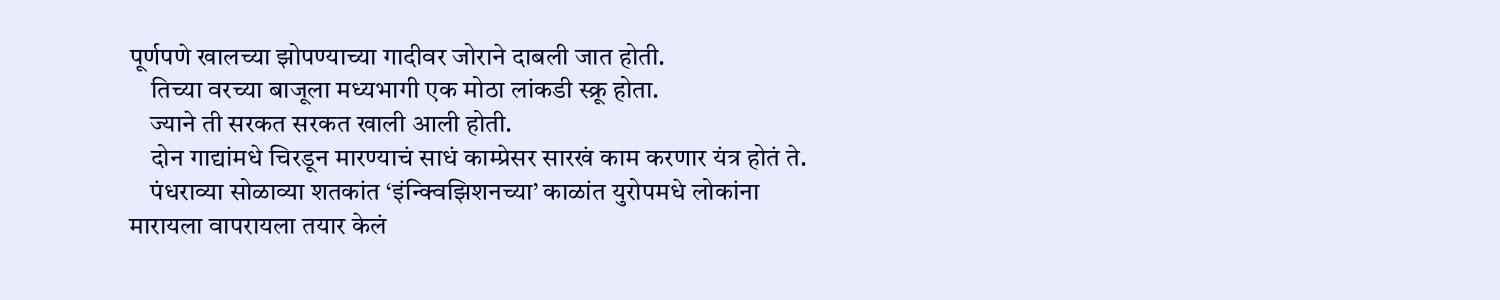पूर्णपणे खालच्या झोपण्याच्या गादीवर जोराने दाबली जात होती.
    तिच्या वरच्या बाजूला मध्यभागी एक मोठा लांकडी स्क्रू होता.
    ज्याने ती सरकत सरकत खाली आली होती.
    दोन गाद्यांमधे चिरडून मारण्याचं साधं काम्प्रेसर सारखं काम करणार यंत्र होतं ते.
    पंधराव्या सोळाव्या शतकांत ‘इंन्क्विझिशनच्या’ काळांत युरोपमधे लोकांना मारायला वापरायला तयार केलं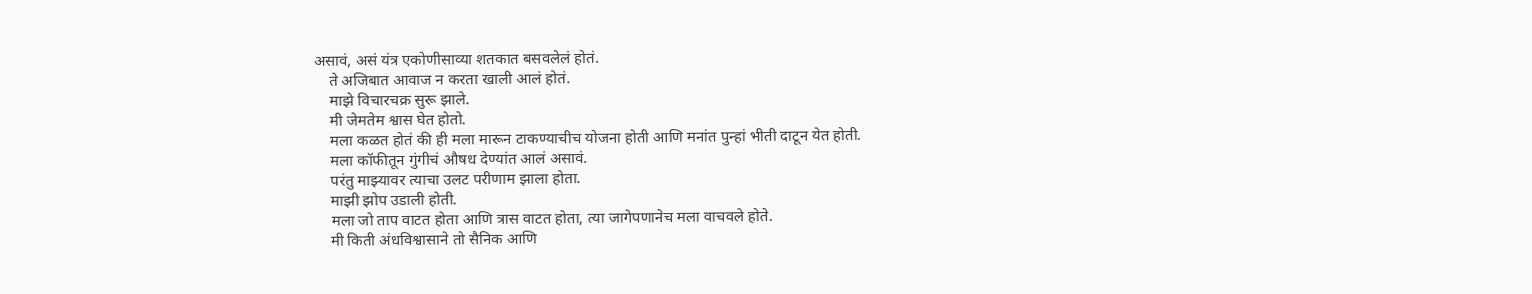असावं, असं यंत्र एकोणीसाव्या शतकात बसवलेलं होतं.
    ते अजिबात आवाज न करता खाली आलं होतं.
    माझे विचारचक्र सुरू झाले.
    मी जेमतेम श्वास घेत होतो.
    मला कळत होतं की ही मला मारून टाकण्याचीच योजना होती आणि मनांत पुन्हां भीती दाटून येत होती.
    मला कॉफीतून गुंगीचं औषध देण्यांत आलं असावं.
    परंतु माझ्यावर त्याचा उलट परीणाम झाला होता.
    माझी झोप उडाली होती.
    मला जो ताप वाटत होता आणि त्रास वाटत होता, त्या जागेपणानेच मला वाचवले होते.
    मी किती अंधविश्वासाने तो सैनिक आणि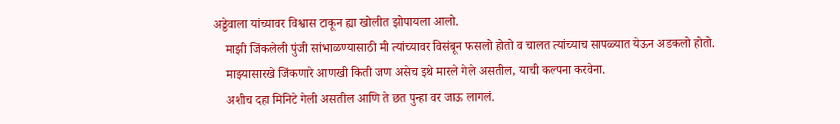अड्डेवाला यांच्यावर विश्वास टाकून ह्या खोलीत झोपायला आलो.
    माझी जिंकलेली पुंजी सांभाळण्यासाठी मी त्यांच्यावर विसंबून फसलो होतो व चालत त्यांच्याच सापळ्यात येऊन अडकलो होतो.
    माझ्यासारखे जिंकणारे आणखी किती जण असेच इथे मारले गेले असतील, याची कल्पना करवेना.
    अशीच दहा मिनिटे गेली असतील आणि ते छत पुन्हा वर जाऊ लागलं.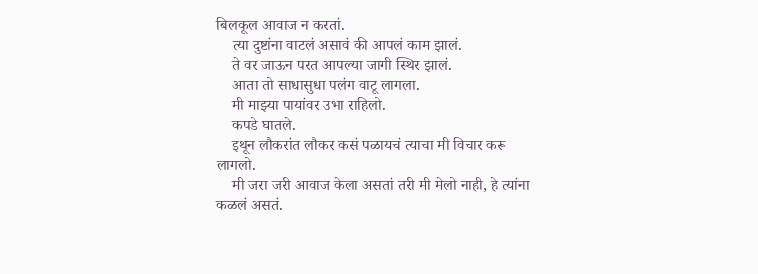बिलकूल आवाज न करतां.
    त्या दुष्टांना वाटलं असावं की आपलं काम झालं.
    ते वर जाऊन परत आपल्या जागी स्थिर झालं.
    आता तो साधासुधा पलंग वाटू लागला.
    मी माझ्या पायांवर उभा राहिलो.
    कपडे घातले.
    इथून लौकरांत लौकर कसं पळायचं त्याचा मी विचार करू लागलो.
    मी जरा जरी आवाज केला असतां तरी मी मेलो नाही, हे त्यांना कळलं असतं.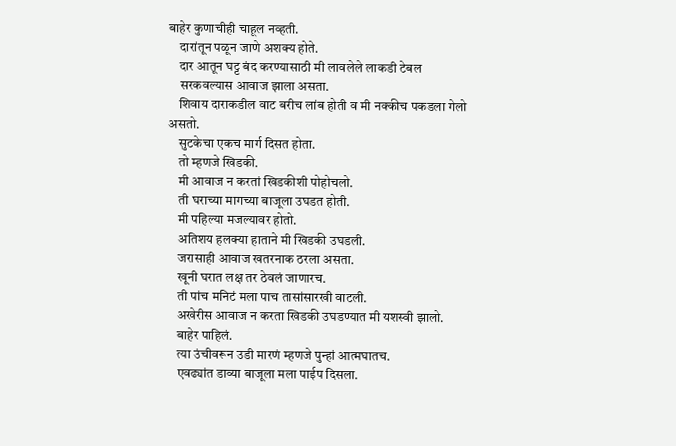बाहेर कुणाचीही चाहूल नव्हती.
    दारांतून पळून जाणे अशक्य होते.
    दार आतून घट्ट बंद करण्यासाठी मी लावलेले लाकडी टेबल
    सरकवल्यास आवाज झाला असता.
    शिवाय दाराकडील वाट बरीच लांब होती व मी नक्कीच पकडला गेलो असतो.
    सुटकेचा एकच मार्ग दिसत होता.
    तो म्हणजे खिडकी.
    मी आवाज न करतां खिडकीशी पोहोचलो.
    ती घराच्या मागच्या बाजूला उघडत होती.
    मी पहिल्या मजल्यावर होतो.
    अतिशय हलक्या हाताने मी खिडकी उघडली.
    जरासाही आवाज खतरनाक ठरला असता.
    खूनी घरात लक्ष तर ठेवलं जाणारच.
    ती पांच मनिटं मला पाच तासांसारखी वाटली.
    अखेरीस आवाज न करता खिडकी उघडण्यात मी यशस्वी झालो.
    बाहेर पाहिलं.
    त्या उंचीवरून उडी मारणं म्हणजे पुन्हां आत्मघातच.
    एवढ्यांत डाव्या बाजूला मला पाईप दिसला.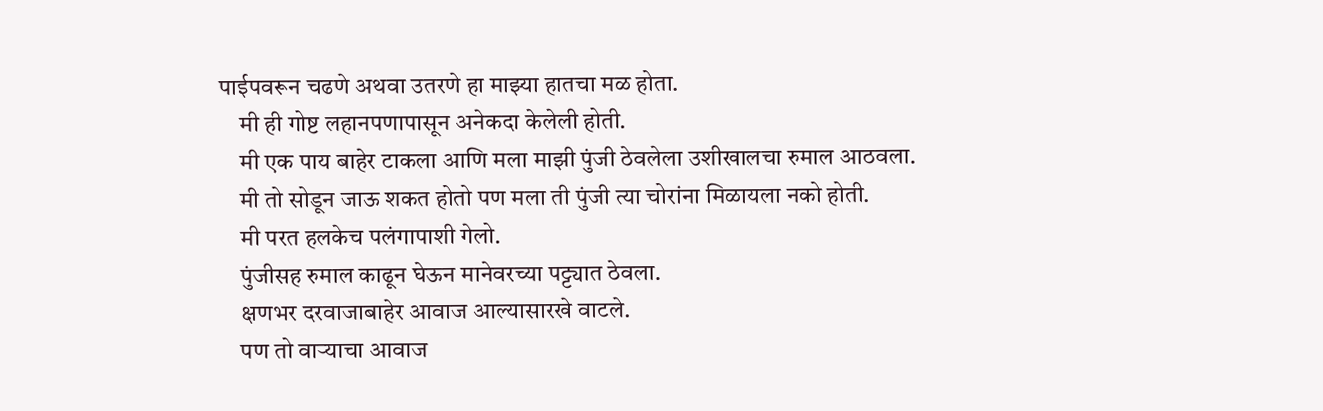पाईपवरून चढणे अथवा उतरणे हा माझ्या हातचा मळ होता.
    मी ही गोष्ट लहानपणापासून अनेकदा केलेली होती.
    मी एक पाय बाहेर टाकला आणि मला माझी पुंजी ठेवलेला उशीखालचा रुमाल आठवला.
    मी तो सोडून जाऊ शकत होतो पण मला ती पुंजी त्या चोरांना मिळायला नको होती.
    मी परत हलकेच पलंगापाशी गेलो.
    पुंजीसह रुमाल काढून घेऊन मानेवरच्या पट्ट्यात ठेवला.
    क्षणभर दरवाजाबाहेर आवाज आल्यासारखे वाटले.
    पण तो वाऱ्याचा आवाज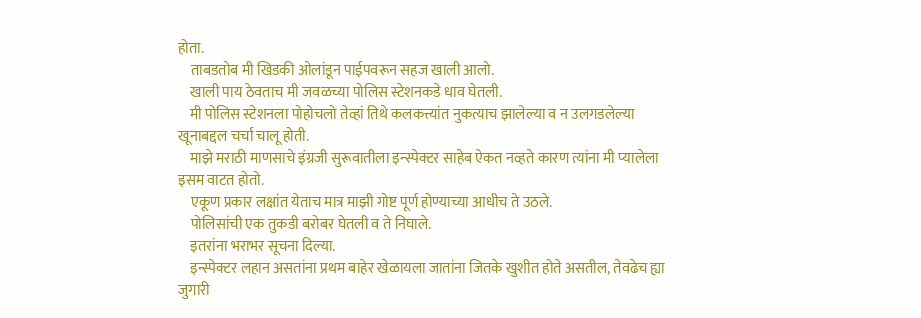होता.
    ताबडतोब मी खिडकी ओलांडून पाईपवरून सहज खाली आलो.
    खाली पाय ठेवताच मी जवळच्या पोलिस स्टेशनकडे धाव घेतली.
    मी पोलिस स्टेशनला पोहोचलो तेव्हां तिथे कलकत्त्यांत नुकत्याच झालेल्या व न उलगडलेल्या खूनाबद्दल चर्चा चालू होती.
    माझे मराठी माणसाचे इंग्रजी सुरूवातीला इन्स्पेक्टर साहेब ऐकत नव्हते कारण त्यांना मी प्यालेला इसम वाटत होतो.
    एकूण प्रकार लक्षांत येताच मात्र माझी गोष्ट पूर्ण होण्याच्या आधीच ते उठले.
    पोलिसांची एक तुकडी बरोबर घेतली व ते निघाले.
    इतरांना भराभर सूचना दिल्या.
    इन्स्पेक्टर लहान असतांना प्रथम बाहेर खेळायला जातांना जितके खुशीत होते असतील, तेवढेच ह्या जुगारी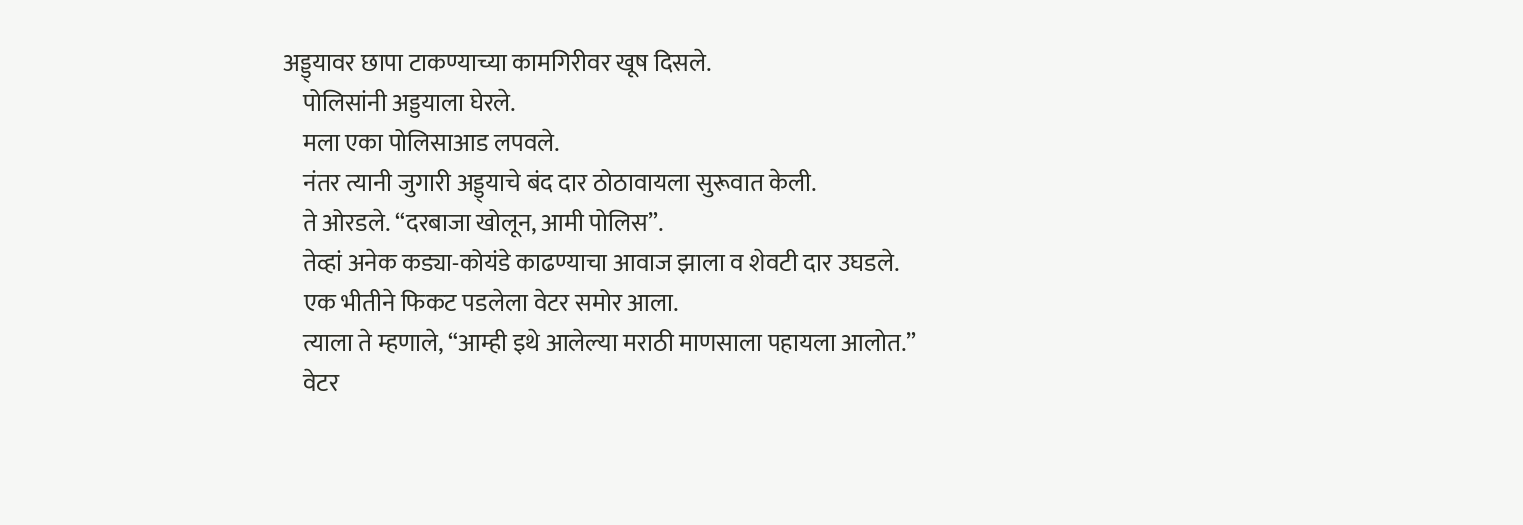अड्ड्यावर छापा टाकण्याच्या कामगिरीवर खूष दिसले.
    पोलिसांनी अड्डयाला घेरले.
    मला एका पोलिसाआड लपवले.
    नंतर त्यानी जुगारी अड्ड्याचे बंद दार ठोठावायला सुरूवात केली.
    ते ओरडले. “दरबाजा खोलून, आमी पोलिस”.
    तेव्हां अनेक कड्या-कोयंडे काढण्याचा आवाज झाला व शेवटी दार उघडले.
    एक भीतीने फिकट पडलेला वेटर समोर आला.
    त्याला ते म्हणाले, “आम्ही इथे आलेल्या मराठी माणसाला पहायला आलोत.”
    वेटर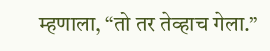म्हणाला, “तो तर तेव्हाच गेला.”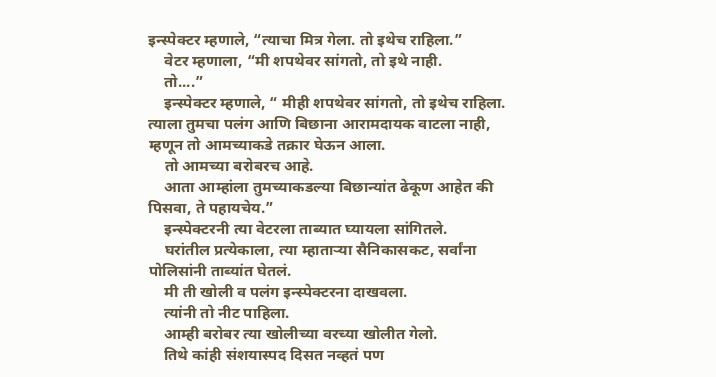इन्स्पेक्टर म्हणाले, “त्याचा मित्र गेला. तो इथेच राहिला.”
    वेटर म्हणाला, “मी शपथेवर सांगतो, तो इथे नाही.
    तो....”
    इन्स्पेक्टर म्हणाले, “ मीही शपथेवर सांगतो, तो इथेच राहिला. त्याला तुमचा पलंग आणि बिछाना आरामदायक वाटला नाही, म्हणून तो आमच्याकडे तक्रार घेऊन आला.
    तो आमच्या बरोबरच आहे.
    आता आम्हांला तुमच्याकडल्या बिछान्यांत ढेकूण आहेत की पिसवा, ते पहायचेय.”
    इन्स्पेक्टरनी त्या वेटरला ताब्यात घ्यायला सांगितले.
    घरांतील प्रत्येकाला, त्या म्हाताऱ्या सैनिकासकट, सर्वांना पोलिसांनी ताब्यांत घेतलं.
    मी ती खोली व पलंग इन्स्पेक्टरना दाखवला.
    त्यांनी तो नीट पाहिला.
    आम्ही बरोबर त्या खोलीच्या वरच्या खोलीत गेलो.
    तिथे कांही संशयास्पद दिसत नव्हतं पण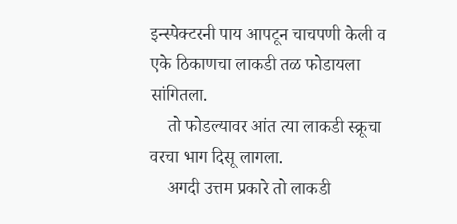इन्स्पेक्टरनी पाय आपटून चाचपणी केली व एके ठिकाणचा लाकडी तळ फोडायला सांगितला.
    तो फोडल्यावर आंत त्या लाकडी स्क्रूचा वरचा भाग दिसू लागला.
    अगदी उत्तम प्रकारे तो लाकडी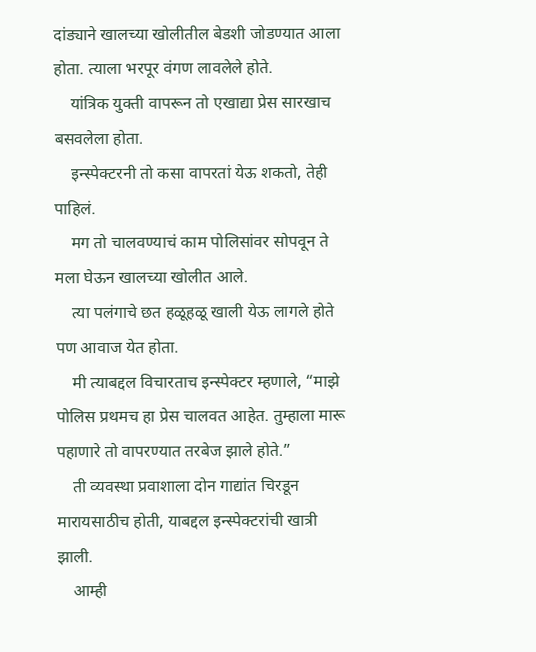दांड्याने खालच्या खोलीतील बेडशी जोडण्यात आला होता. त्याला भरपूर वंगण लावलेले होते.
    यांत्रिक युक्ती वापरून तो एखाद्या प्रेस सारखाच बसवलेला होता.
    इन्स्पेक्टरनी तो कसा वापरतां येऊ शकतो, तेही पाहिलं.
    मग तो चालवण्याचं काम पोलिसांवर सोपवून ते मला घेऊन खालच्या खोलीत आले.
    त्या पलंगाचे छत हळूहळू खाली येऊ लागले होते पण आवाज येत होता.
    मी त्याबद्दल विचारताच इन्स्पेक्टर म्हणाले, “माझे पोलिस प्रथमच हा प्रेस चालवत आहेत. तुम्हाला मारू पहाणारे तो वापरण्यात तरबेज झाले होते.”
    ती व्यवस्था प्रवाशाला दोन गाद्यांत चिरडून मारायसाठीच होती, याबद्दल इन्स्पेक्टरांची खात्री झाली.
    आम्ही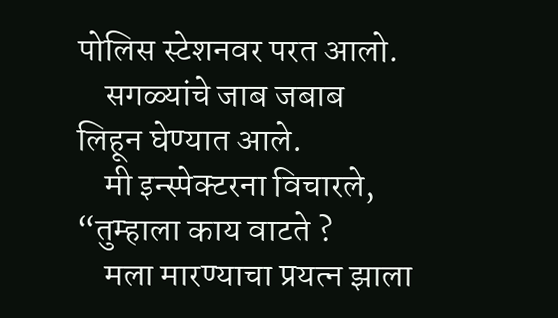पोलिस स्टेशनवर परत आलो.
    सगळ्यांचे जाब जबाब लिहून घेण्यात आले.
    मी इन्स्पेक्टरना विचारले, “तुम्हाला काय वाटते ?
    मला मारण्याचा प्रयत्न झाला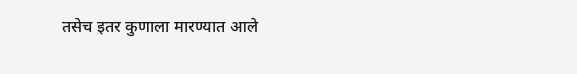तसेच इतर कुणाला मारण्यात आले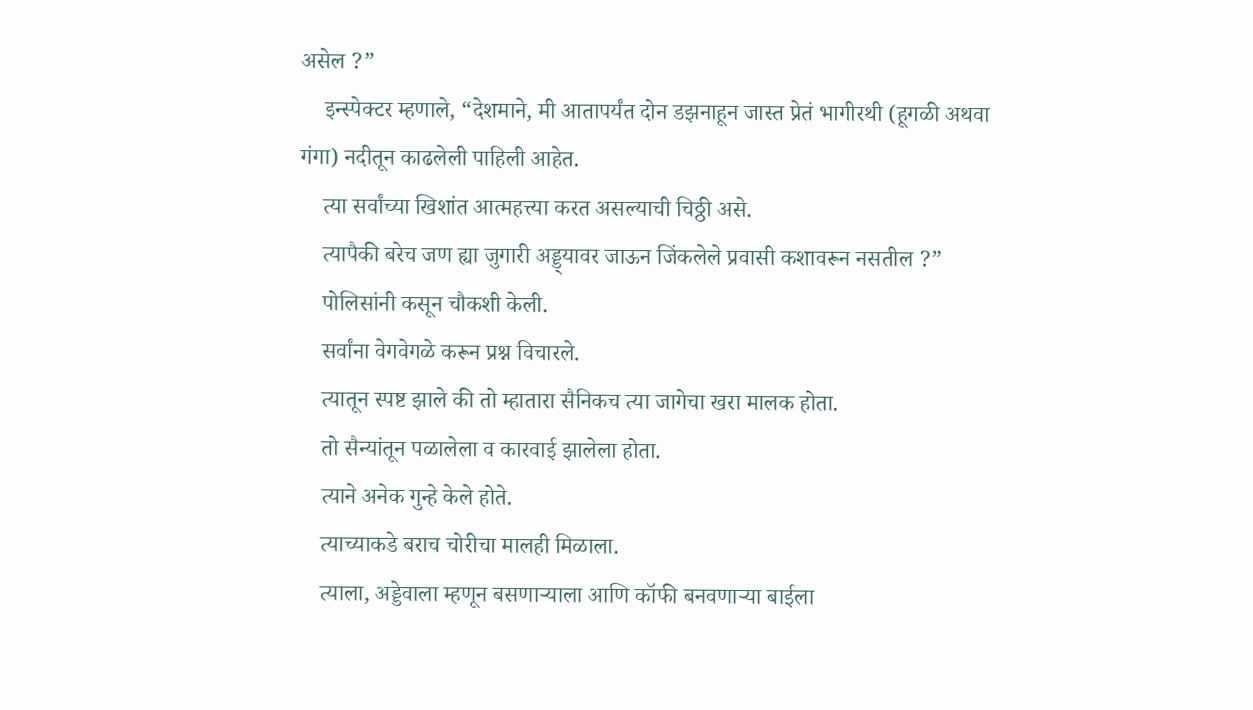असेल ?”
    इन्स्पेक्टर म्हणाले, “देशमाने, मी आतापर्यंत दोन डझनाहून जास्त प्रेतं भागीरथी (हूगळी अथवा गंगा) नदीतून काढलेली पाहिली आहेत.
    त्या सर्वांच्या खिशांत आत्महत्त्या करत असल्याची चिठ्ठी असे.
    त्यापैकी बरेच जण ह्या जुगारी अड्ड्यावर जाऊन जिंकलेले प्रवासी कशावरून नसतील ?”
    पोलिसांनी कसून चौकशी केली.
    सर्वांना वेगवेगळे करून प्रश्न विचारले.
    त्यातून स्पष्ट झाले की तो म्हातारा सैनिकच त्या जागेचा खरा मालक होता.
    तो सैन्यांतून पळालेला व कारवाई झालेला होता.
    त्याने अनेक गुन्हे केले होते.
    त्याच्याकडे बराच चोरीचा मालही मिळाला.
    त्याला, अड्डेवाला म्हणून बसणाऱ्याला आणि कॉफी बनवणाऱ्या बाईला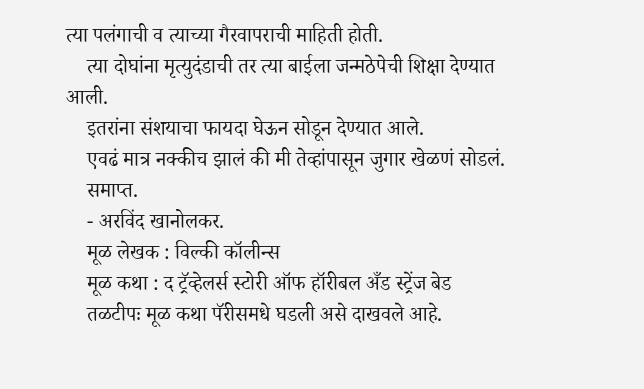त्या पलंगाची व त्याच्या गैरवापराची माहिती होती.
    त्या दोघांना मृत्युदंडाची तर त्या बाईला जन्मठेपेची शिक्षा देण्यात आली.
    इतरांना संशयाचा फायदा घेऊन सोडून देण्यात आले.
    एवढं मात्र नक्कीच झालं की मी तेव्हांपासून जुगार खेळणं सोडलं.
    समाप्त.
    - अरविंद खानोलकर.
    मूळ लेखक : विल्की कॉलीन्स
    मूळ कथा : द ट्रॅव्हेलर्स स्टोरी ऑफ हॉरीबल अँड स्ट्रेंज बेड
    तळटीपः मूळ कथा पॅरीसमधे घडली असे दाखवले आहे.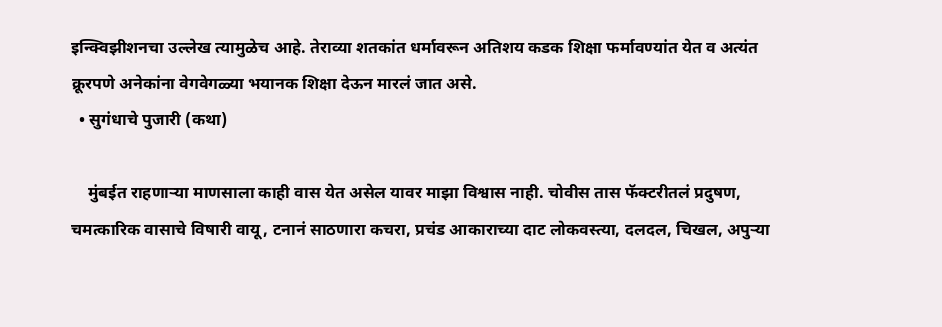इन्क्विझीशनचा उल्लेख त्यामुळेच आहे. तेराव्या शतकांत धर्मावरून अतिशय कडक शिक्षा फर्मावण्यांत येत व अत्यंत क्रूरपणे अनेकांना वेगवेगळ्या भयानक शिक्षा देऊन मारलं जात असे.
  • सुगंधाचे पुजारी (कथा)

    मुंबईत राहणाऱ्या माणसाला काही वास येत असेल यावर माझा विश्वास नाही. चोवीस तास फॅक्टरीतलं प्रदुषण, चमत्कारिक वासाचे विषारी वायू, टनानं साठणारा कचरा, प्रचंड आकाराच्या दाट लोकवस्त्या, दलदल, चिखल, अपुऱ्या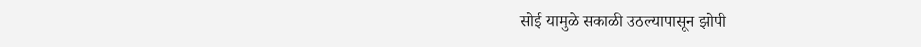सोई यामुळे सकाळी उठल्यापासून झोपी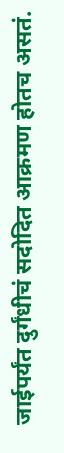जाईपर्यंत दुर्गंधीचं सदोदित आक्रमण होतच असतं.